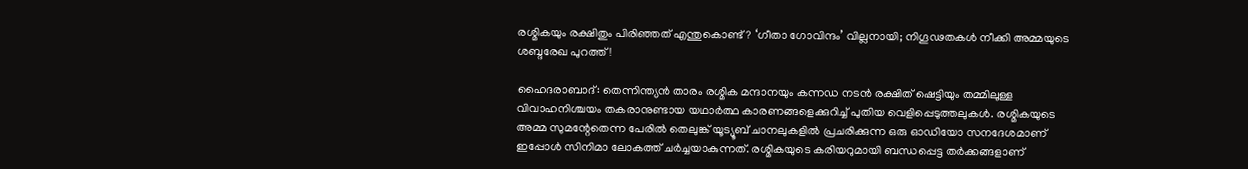രശ്മികയും രക്ഷിതും പിരിഞ്ഞത് എന്തുകൊണ്ട്? ‘ഗീതാ ഗോവിന്ദം’ വില്ലനായി; നിഗൂഢതകൾ നീക്കി അമ്മയുടെ ശബ്ദരേഖ പുറത്ത്!

ഹൈദരാബാദ്: തെന്നിന്ത്യൻ താരം രശ്മിക മന്ദാനയും കന്നഡ നടൻ രക്ഷിത് ഷെട്ടിയും തമ്മിലുള്ള വിവാഹനിശ്ചയം തകരാനുണ്ടായ യഥാർത്ഥ കാരണങ്ങളെക്കുറിച്ച് പുതിയ വെളിപ്പെടുത്തലുകൾ. രശ്മികയുടെ അമ്മ സുമന്റേതെന്ന പേരിൽ തെലുങ്ക് യൂട്യൂബ് ചാനലുകളിൽ പ്രചരിക്കുന്ന ഒരു ഓഡിയോ സനദേശമാണ് ഇപ്പോൾ സിനിമാ ലോകത്ത് ചർച്ചയാകുന്നത്. രശ്മികയുടെ കരിയറുമായി ബന്ധപ്പെട്ട തർക്കങ്ങളാണ്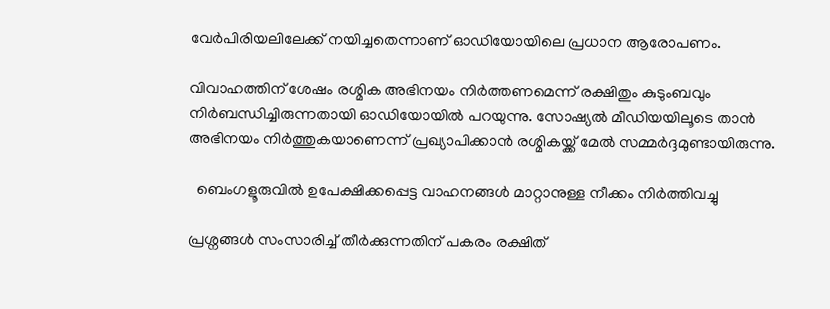വേർപിരിയലിലേക്ക് നയിച്ചതെന്നാണ് ഓഡിയോയിലെ പ്രധാന ആരോപണം.

വിവാഹത്തിന് ശേഷം രശ്മിക അഭിനയം നിർത്തണമെന്ന് രക്ഷിതും കുടുംബവും നിർബന്ധിച്ചിരുന്നതായി ഓഡിയോയിൽ പറയുന്നു. സോഷ്യൽ മീഡിയയിലൂടെ താൻ അഭിനയം നിർത്തുകയാണെന്ന് പ്രഖ്യാപിക്കാൻ രശ്മികയ്ക്ക് മേൽ സമ്മർദ്ദമുണ്ടായിരുന്നു.

  ബെംഗളൂരുവിൽ ഉപേക്ഷിക്കപ്പെട്ട വാഹനങ്ങൾ മാറ്റാനുള്ള നീക്കം നിർത്തിവച്ചു

പ്രശ്നങ്ങൾ സംസാരിച്ച് തീർക്കുന്നതിന് പകരം രക്ഷിത്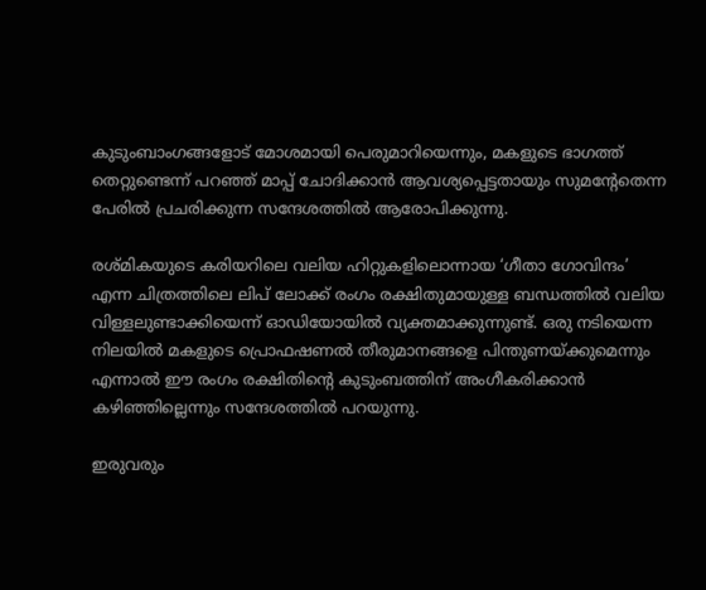കുടുംബാംഗങ്ങളോട് മോശമായി പെരുമാറിയെന്നും, മകളുടെ ഭാഗത്ത് തെറ്റുണ്ടെന്ന് പറഞ്ഞ് മാപ്പ് ചോദിക്കാൻ ആവശ്യപ്പെട്ടതായും സുമന്റേതെന്ന പേരിൽ പ്രചരിക്കുന്ന സന്ദേശത്തിൽ ആരോപിക്കുന്നു.

രശ്മികയുടെ കരിയറിലെ വലിയ ഹിറ്റുകളിലൊന്നായ ‘ഗീതാ ഗോവിന്ദം’ എന്ന ചിത്രത്തിലെ ലിപ് ലോക്ക് രംഗം രക്ഷിതുമായുള്ള ബന്ധത്തിൽ വലിയ വിള്ളലുണ്ടാക്കിയെന്ന് ഓഡിയോയിൽ വ്യക്തമാക്കുന്നുണ്ട്. ഒരു നടിയെന്ന നിലയിൽ മകളുടെ പ്രൊഫഷണൽ തീരുമാനങ്ങളെ പിന്തുണയ്ക്കുമെന്നും എന്നാൽ ഈ രംഗം രക്ഷിതിന്റെ കുടുംബത്തിന് അംഗീകരിക്കാൻ കഴിഞ്ഞില്ലെന്നും സന്ദേശത്തിൽ പറയുന്നു.

ഇരുവരും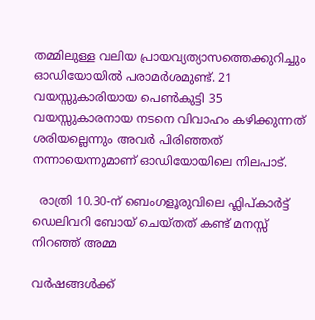തമ്മിലുള്ള വലിയ പ്രായവ്യത്യാസത്തെക്കുറിച്ചും ഓഡിയോയിൽ പരാമർശമുണ്ട്. 21 വയസ്സുകാരിയായ പെൺകുട്ടി 35 വയസ്സുകാരനായ നടനെ വിവാഹം കഴിക്കുന്നത് ശരിയല്ലെന്നും അവർ പിരിഞ്ഞത് നന്നായെന്നുമാണ് ഓഡിയോയിലെ നിലപാട്.

  രാത്രി 10.30-ന് ബെംഗളൂരുവിലെ ഫ്ലിപ്കാർട്ട് ഡെലിവറി ബോയ് ചെയ്തത് കണ്ട് മനസ്സ് നിറഞ്ഞ് അമ്മ

വർഷങ്ങൾക്ക്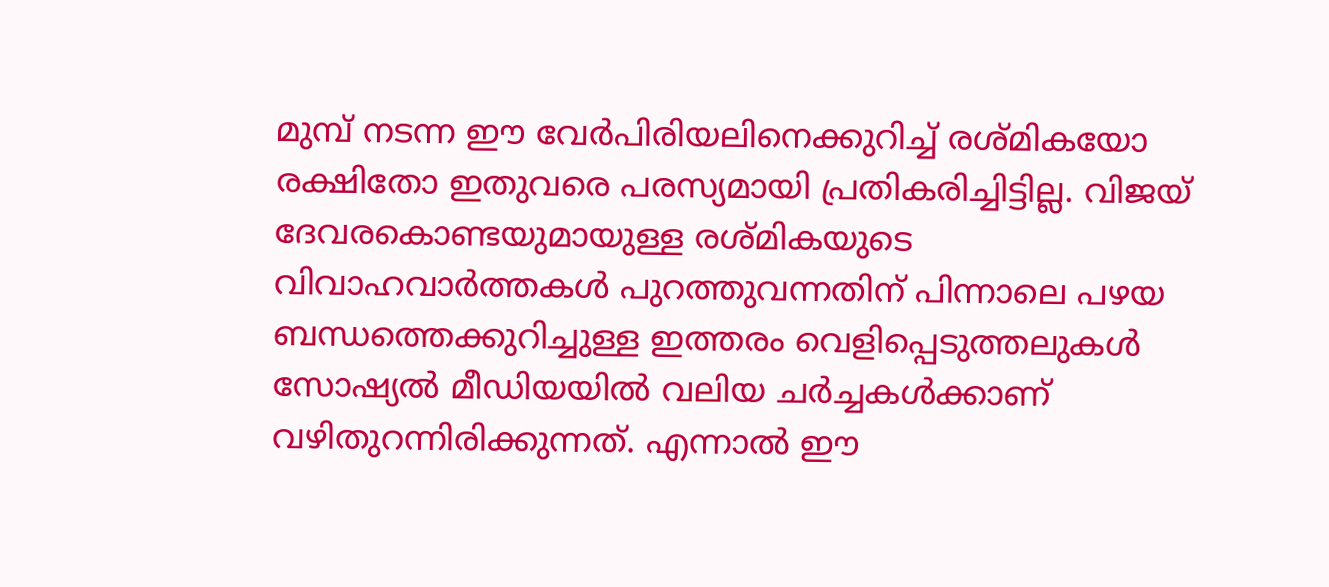മുമ്പ് നടന്ന ഈ വേർപിരിയലിനെക്കുറിച്ച് രശ്മികയോ രക്ഷിതോ ഇതുവരെ പരസ്യമായി പ്രതികരിച്ചിട്ടില്ല. വിജയ് ദേവരകൊണ്ടയുമായുള്ള രശ്മികയുടെ വിവാഹവാർത്തകൾ പുറത്തുവന്നതിന് പിന്നാലെ പഴയ ബന്ധത്തെക്കുറിച്ചുള്ള ഇത്തരം വെളിപ്പെടുത്തലുകൾ സോഷ്യൽ മീഡിയയിൽ വലിയ ചർച്ചകൾക്കാണ് വഴിതുറന്നിരിക്കുന്നത്. എന്നാൽ ഈ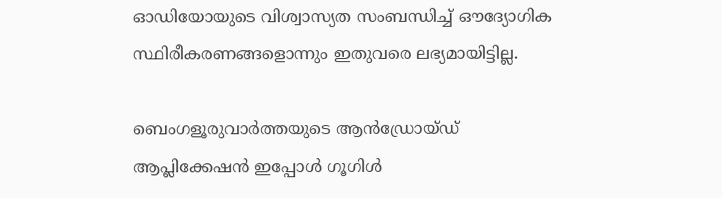ഓഡിയോയുടെ വിശ്വാസ്യത സംബന്ധിച്ച് ഔദ്യോഗിക സ്ഥിരീകരണങ്ങളൊന്നും ഇതുവരെ ലഭ്യമായിട്ടില്ല.

ബെംഗളൂരുവാർത്തയുടെ ആൻഡ്രോയ്ഡ് ആപ്ലിക്കേഷൻ ഇപ്പോൾ ഗൂഗിൾ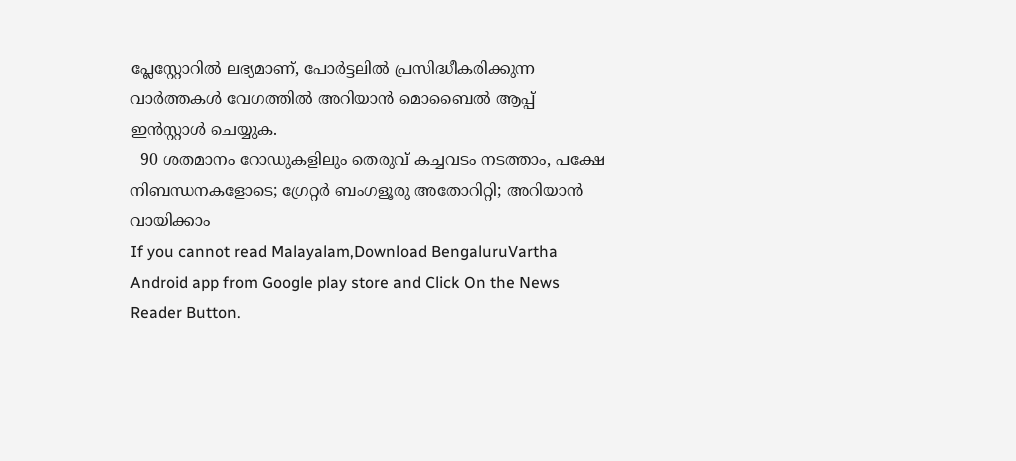പ്ലേസ്റ്റോറിൽ ലഭ്യമാണ്, പോർട്ടലിൽ പ്രസിദ്ധീകരിക്കുന്ന വാർത്തകൾ വേഗത്തിൽ അറിയാൻ മൊബൈൽ ആപ്പ് ഇൻസ്റ്റാൾ ചെയ്യുക.
  90 ശതമാനം റോഡുകളിലും തെരുവ് കച്ചവടം നടത്താം, പക്ഷേ നിബന്ധനകളോടെ; ഗ്രേറ്റർ ബംഗളൂരു അതോറിറ്റി; അറിയാൻ വായിക്കാം
If you cannot read Malayalam,Download BengaluruVartha Android app from Google play store and Click On the News Reader Button.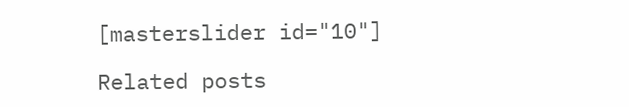[masterslider id="10"]

Related posts